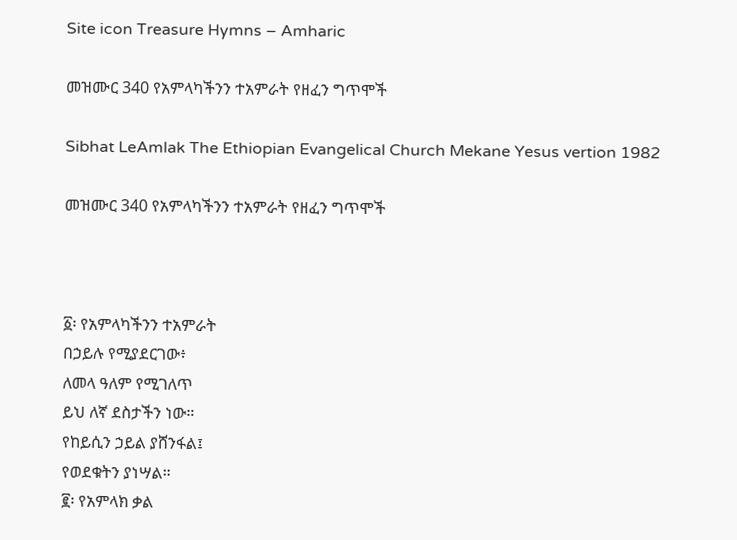Site icon Treasure Hymns – Amharic

መዝሙር 340 የአምላካችንን ተአምራት የዘፈን ግጥሞች

Sibhat LeAmlak The Ethiopian Evangelical Church Mekane Yesus vertion 1982

መዝሙር 340 የአምላካችንን ተአምራት የዘፈን ግጥሞች



፩፡ የአምላካችንን ተአምራት
በኃይሉ የሚያደርገው፥
ለመላ ዓለም የሚገለጥ
ይህ ለኛ ደስታችን ነው።
የከይሲን ኃይል ያሸንፋል፤
የወደቁትን ያነሣል።
፪፡ የአምላክ ቃል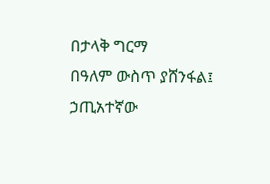በታላቅ ግርማ
በዓለም ውስጥ ያሸንፋል፤
ኃጢአተኛው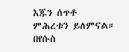እጁን ሰጥቶ
ምሕረቱን ይለምናል።
በየሱስ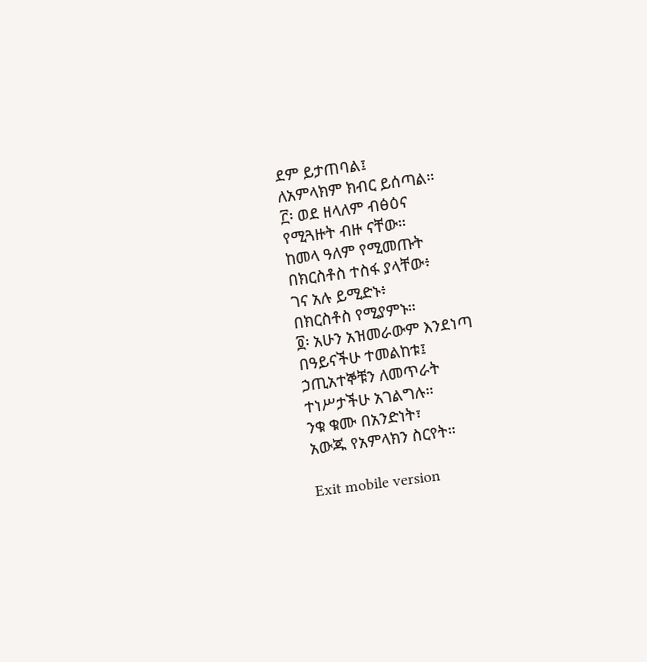ደም ይታጠባል፤
ለአምላክም ክብር ይሰጣል።
፫፡ ወደ ዘላለም ብፅዕና
የሚጓዙት ብዙ ናቸው።
ከመላ ዓለም የሚመጡት
በክርስቶስ ተስፋ ያላቸው፥
ገና አሉ ይሚድኑ፥
በክርስቶስ የሚያምኑ።
፬፡ አሁን አዝመራውም እንደነጣ
በዓይናችሁ ተመልከቱ፤
ኃጢአተኞቹን ለመጥራት
ተነሥታችሁ አገልግሉ።
ንቁ ቁሙ በአንድነት፣
አውጁ የአምላክን ስርየት።

Exit mobile version